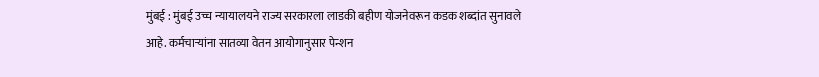मुंबई : मुंबई उच्च न्यायालयने राज्य सरकारला लाडकी बहीण योजनेवरून कडक शब्दांत सुनावले आहे. कर्मचाऱ्यांना सातव्या वेतन आयोगानुसार पेन्शन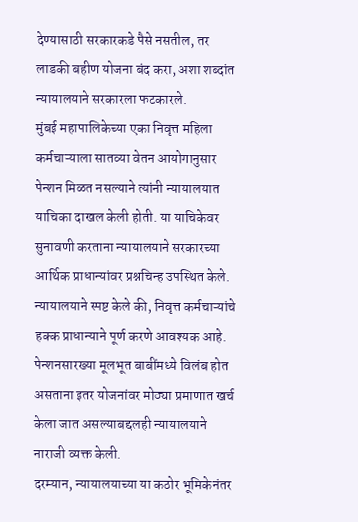देण्यासाठी सरकारकडे पैसे नसतील, तर लाडकी बहीण योजना बंद करा, अशा शब्दांत न्यायालयाने सरकारला फटकारले.
मुंबई महापालिकेच्या एका निवृत्त महिला कर्मचाऱ्याला सातव्या वेतन आयोगानुसार पेन्शन मिळत नसल्याने त्यांनी न्यायालयात याचिका दाखल केली होती. या याचिकेवर सुनावणी करताना न्यायालयाने सरकारच्या आर्थिक प्राधान्यांवर प्रश्नचिन्ह उपस्थित केले.
न्यायालयाने स्पष्ट केले की, निवृत्त कर्मचाऱ्यांचे हक्क प्राधान्याने पूर्ण करणे आवश्यक आहे. पेन्शनसारख्या मूलभूत बाबींमध्ये विलंब होत असताना इतर योजनांवर मोठ्या प्रमाणात खर्च केला जात असल्याबद्दलही न्यायालयाने नाराजी व्यक्त केली.
दरम्यान, न्यायालयाच्या या कठोर भूमिकेनंतर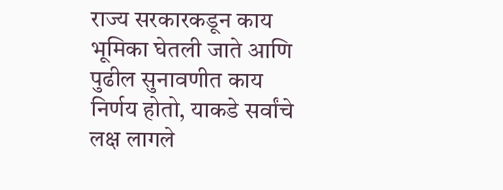राज्य सरकारकडून काय भूमिका घेतली जाते आणि पुढील सुनावणीत काय निर्णय होतो, याकडे सर्वांचे लक्ष लागले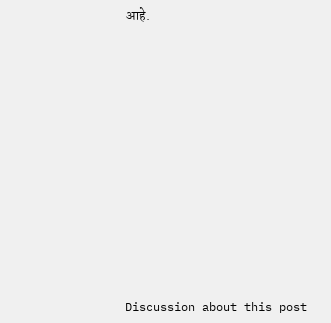आहे.















Discussion about this post